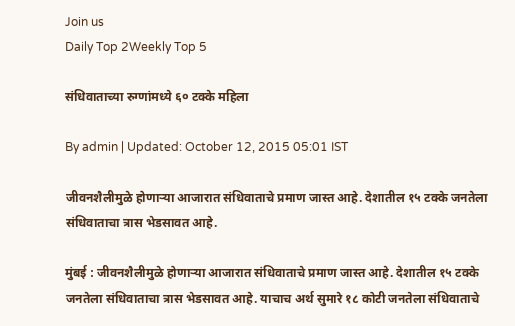Join us
Daily Top 2Weekly Top 5

संधिवाताच्या रुग्णांमध्ये ६० टक्के महिला

By admin | Updated: October 12, 2015 05:01 IST

जीवनशैलीमुळे होणाऱ्या आजारात संधिवाताचे प्रमाण जास्त आहे. देशातील १५ टक्के जनतेला संधिवाताचा त्रास भेडसावत आहे.

मुंबई : जीवनशैलीमुळे होणाऱ्या आजारात संधिवाताचे प्रमाण जास्त आहे. देशातील १५ टक्के जनतेला संधिवाताचा त्रास भेडसावत आहे. याचाच अर्थ सुमारे १८ कोटी जनतेला संधिवाताचे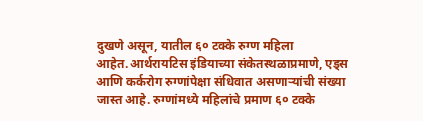दुखणे असून, यातील ६० टक्के रुग्ण महिला आहेत.आर्थरायटिस इंडियाच्या संकेतस्थळाप्रमाणे, एड्स आणि कर्करोग रुग्णांपेक्षा संधिवात असणाऱ्यांची संख्या जास्त आहे. रुग्णांमध्ये महिलांचे प्रमाण ६० टक्के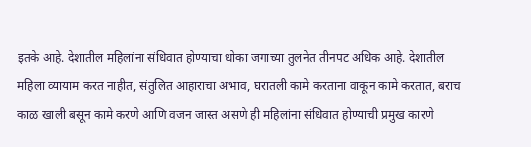इतके आहे. देशातील महिलांना संधिवात होण्याचा धोका जगाच्या तुलनेत तीनपट अधिक आहे. देशातील महिला व्यायाम करत नाहीत, संतुलित आहाराचा अभाव, घरातली कामे करताना वाकून कामे करतात, बराच काळ खाली बसून कामे करणे आणि वजन जास्त असणे ही महिलांना संधिवात होण्याची प्रमुख कारणे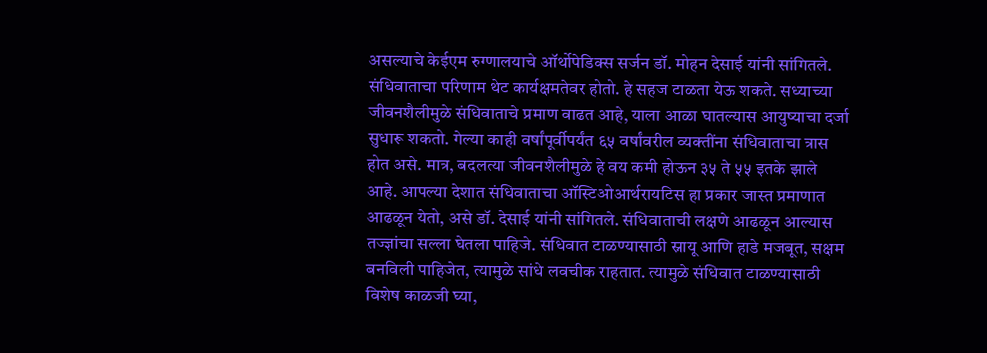असल्याचे केईएम रुग्णालयाचे ऑर्थोपेडिक्स सर्जन डॉ. मोहन देसाई यांनी सांगितले. संधिवाताचा परिणाम थेट कार्यक्षमतेवर होतो. हे सहज टाळता येऊ शकते. सध्याच्या जीवनशैलीमुळे संधिवाताचे प्रमाण वाढत आहे, याला आळा घातल्यास आयुष्याचा दर्जा सुधारू शकतो. गेल्या काही वर्षांपूर्वीपर्यंत ६५ वर्षांवरील व्यक्तींना संधिवाताचा त्रास होत असे. मात्र, बदलत्या जीवनशैलीमुळे हे वय कमी होऊन ३५ ते ५५ इतके झाले आहे. आपल्या देशात संधिवाताचा ऑस्टिओआर्थरायटिस हा प्रकार जास्त प्रमाणात आढळून येतो, असे डॉ. देसाई यांनी सांगितले. संधिवाताची लक्षणे आढळून आल्यास तज्ज्ञांचा सल्ला घेतला पाहिजे. संधिवात टाळण्यासाठी स्नायू आणि हाडे मजबूत, सक्षम बनविली पाहिजेत, त्यामुळे सांधे लवचीक राहतात. त्यामुळे संधिवात टाळण्यासाठी विशेष काळजी घ्या,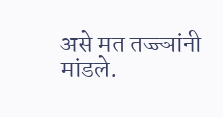असे मत तज्ज्ञांनी मांडले.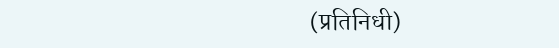(प्रतिनिधी)